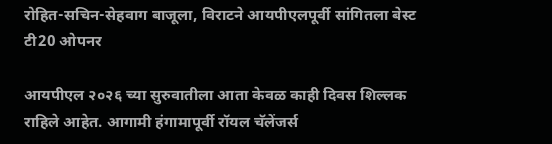रोहित-सचिन-सेहवाग बाजूला, विराटने आयपीएलपूर्वी सांगितला बेस्ट टी20 ओपनर

आयपीएल २०२६ च्या सुरुवातीला आता केवळ काही दिवस शिल्लक राहिले आहेत. आगामी हंगामापूर्वी रॉयल चॅलेंजर्स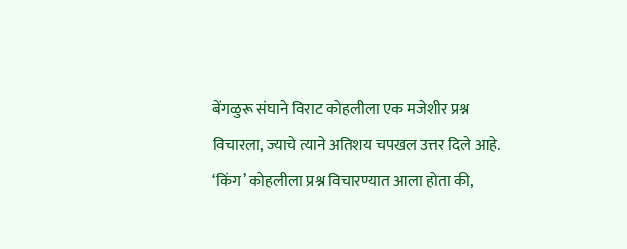बेंगळुरू संघाने विराट कोहलीला एक मजेशीर प्रश्न विचारला, ज्याचे त्याने अतिशय चपखल उत्तर दिले आहे. ‘किंग’ कोहलीला प्रश्न विचारण्यात आला होता की,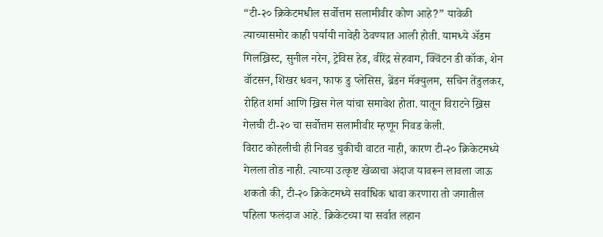“टी-२० क्रिकेटमधील सर्वोत्तम सलामीवीर कोण आहे?” यावेळी त्याच्यासमोर काही पर्यायी नावेही ठेवण्यात आली होती. यामध्ये ॲडम गिलख्रिस्ट, सुनील नरेन, ट्रेविस हेड, वीरेंद्र सेहवाग, क्विंटन डी कॉक, शेन वॉटसन, शिखर धवन, फाफ डु प्लेसिस, ब्रेंडन मॅक्युलम, सचिन तेंडुलकर, रोहित शर्मा आणि ख्रिस गेल यांचा समावेश होता. यातून विराटने ख्रिस गेलची टी-२० चा सर्वोत्तम सलामीवीर म्हणून निवड केली.
विराट कोहलीची ही निवड चुकीची वाटत नाही, कारण टी-२० क्रिकेटमध्ये गेलला तोड नाही. त्याच्या उत्कृष्ट खेळाचा अंदाज यावरून लावला जाऊ शकतो की, टी-२० क्रिकेटमध्ये सर्वाधिक धावा करणारा तो जगातील पहिला फलंदाज आहे. क्रिकेटच्या या सर्वात लहान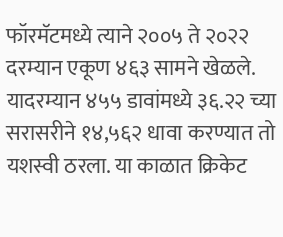फॉरमॅटमध्ये त्याने २००५ ते २०२२ दरम्यान एकूण ४६३ सामने खेळले. यादरम्यान ४५५ डावांमध्ये ३६.२२ च्या सरासरीने १४,५६२ धावा करण्यात तो यशस्वी ठरला. या काळात क्रिकेट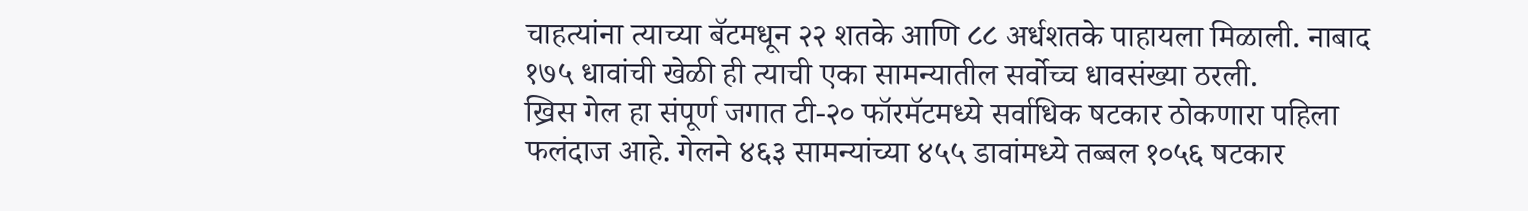चाहत्यांना त्याच्या बॅटमधून २२ शतके आणि ८८ अर्धशतके पाहायला मिळाली. नाबाद १७५ धावांची खेळी ही त्याची एका सामन्यातील सर्वोच्च धावसंख्या ठरली.
ख्रिस गेल हा संपूर्ण जगात टी-२० फॉरमॅटमध्ये सर्वाधिक षटकार ठोकणारा पहिला फलंदाज आहे. गेलने ४६३ सामन्यांच्या ४५५ डावांमध्ये तब्बल १०५६ षटकार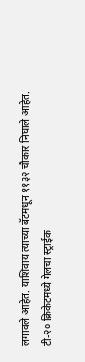लगावले आहेत. याशिवाय त्याच्या बॅटमधून ११३२ चौकार निघाले आहेत. टी-२० क्रिकेटमध्ये गेलचा स्ट्राईक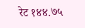रेट १४४.७५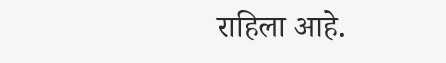राहिला आहे.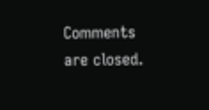Comments are closed.